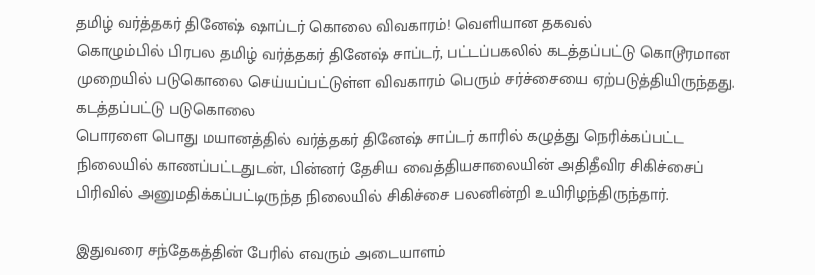தமிழ் வர்த்தகர் தினேஷ் ஷாப்டர் கொலை விவகாரம்! வெளியான தகவல்
கொழும்பில் பிரபல தமிழ் வர்த்தகர் தினேஷ் சாப்டர், பட்டப்பகலில் கடத்தப்பட்டு கொடூரமான முறையில் படுகொலை செய்யப்பட்டுள்ள விவகாரம் பெரும் சர்ச்சையை ஏற்படுத்தியிருந்தது.
கடத்தப்பட்டு படுகொலை
பொரளை பொது மயானத்தில் வர்த்தகர் தினேஷ் சாப்டர் காரில் கழுத்து நெரிக்கப்பட்ட நிலையில் காணப்பட்டதுடன், பின்னர் தேசிய வைத்தியசாலையின் அதிதீவிர சிகிச்சைப் பிரிவில் அனுமதிக்கப்பட்டிருந்த நிலையில் சிகிச்சை பலனின்றி உயிரிழந்திருந்தார்.

இதுவரை சந்தேகத்தின் பேரில் எவரும் அடையாளம்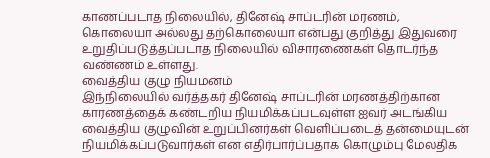காணப்படாத நிலையில், தினேஷ் சாப்டரின் மரணம், கொலையா அல்லது தற்கொலையா என்பது குறித்து இதுவரை உறுதிப்படுத்தப்படாத நிலையில் விசாரணைகள் தொடர்ந்த வண்ணம் உள்ளது.
வைத்திய குழு நியமனம்
இந்நிலையில் வர்த்தகர் தினேஷ் சாப்டரின் மரணத்திற்கான காரணத்தைக் கண்டறிய நியமிக்கப்படவுள்ள ஐவர் அடங்கிய வைத்திய குழுவின் உறுப்பினர்கள் வெளிப்படைத் தன்மையுடன் நியமிக்கப்படுவார்கள் என எதிர்பார்ப்பதாக கொழும்பு மேலதிக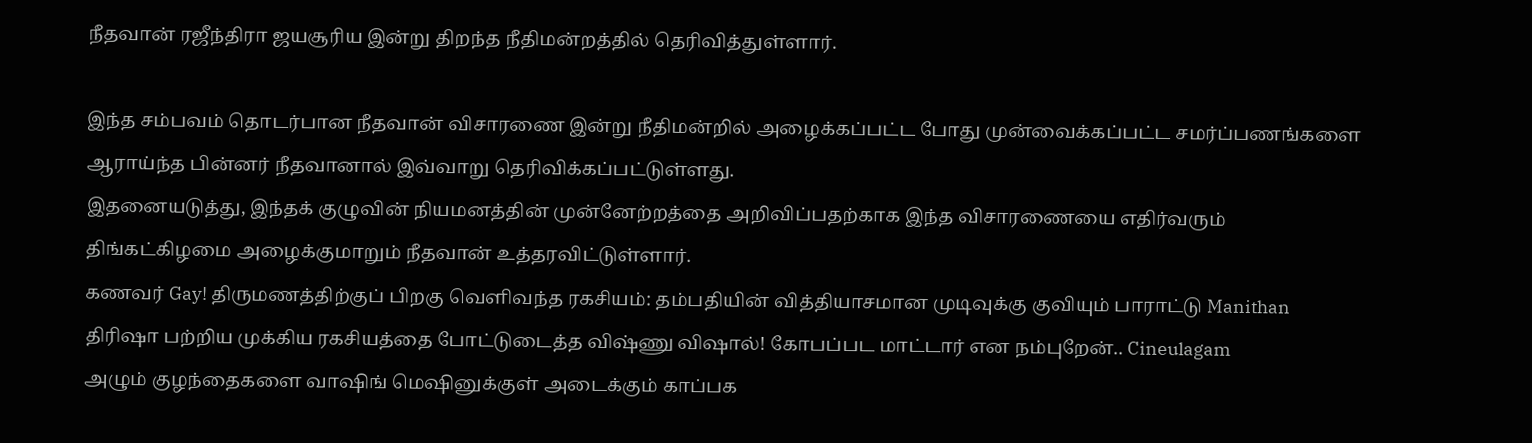நீதவான் ரஜீந்திரா ஜயசூரிய இன்று திறந்த நீதிமன்றத்தில் தெரிவித்துள்ளார்.

இந்த சம்பவம் தொடர்பான நீதவான் விசாரணை இன்று நீதிமன்றில் அழைக்கப்பட்ட போது முன்வைக்கப்பட்ட சமர்ப்பணங்களை ஆராய்ந்த பின்னர் நீதவானால் இவ்வாறு தெரிவிக்கப்பட்டுள்ளது.
இதனையடுத்து, இந்தக் குழுவின் நியமனத்தின் முன்னேற்றத்தை அறிவிப்பதற்காக இந்த விசாரணையை எதிர்வரும் திங்கட்கிழமை அழைக்குமாறும் நீதவான் உத்தரவிட்டுள்ளார்.
கணவர் Gay! திருமணத்திற்குப் பிறகு வெளிவந்த ரகசியம்: தம்பதியின் வித்தியாசமான முடிவுக்கு குவியும் பாராட்டு Manithan
திரிஷா பற்றிய முக்கிய ரகசியத்தை போட்டுடைத்த விஷ்ணு விஷால்! கோபப்பட மாட்டார் என நம்புறேன்.. Cineulagam
அழும் குழந்தைகளை வாஷிங் மெஷினுக்குள் அடைக்கும் காப்பக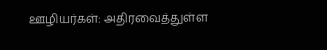ஊழியர்கள்: அதிரவைத்துள்ள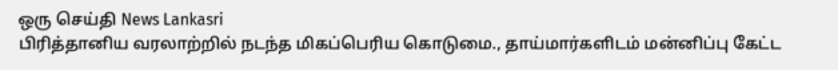ஒரு செய்தி News Lankasri
பிரித்தானிய வரலாற்றில் நடந்த மிகப்பெரிய கொடுமை., தாய்மார்களிடம் மன்னிப்பு கேட்ட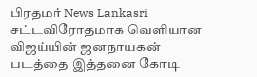பிரதமர் News Lankasri
சட்டவிரோதமாக வெளியான விஜய்யின் ஜனநாயகன் படத்தை இத்தனை கோடி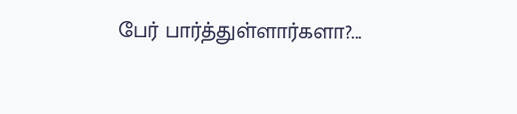பேர் பார்த்துள்ளார்களா?...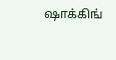ஷாக்கிங்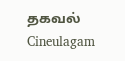தகவல் Cineulagam